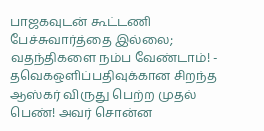பாஜகவுடன் கூட்டணி பேச்சுவார்த்தை இல்லை; வதந்திகளை நம்ப வேண்டாம்! - தவெகஒளிப்பதிவுக்கான சிறந்த ஆஸ்கர் விருது பெற்ற முதல் பெண்! அவர் சொன்ன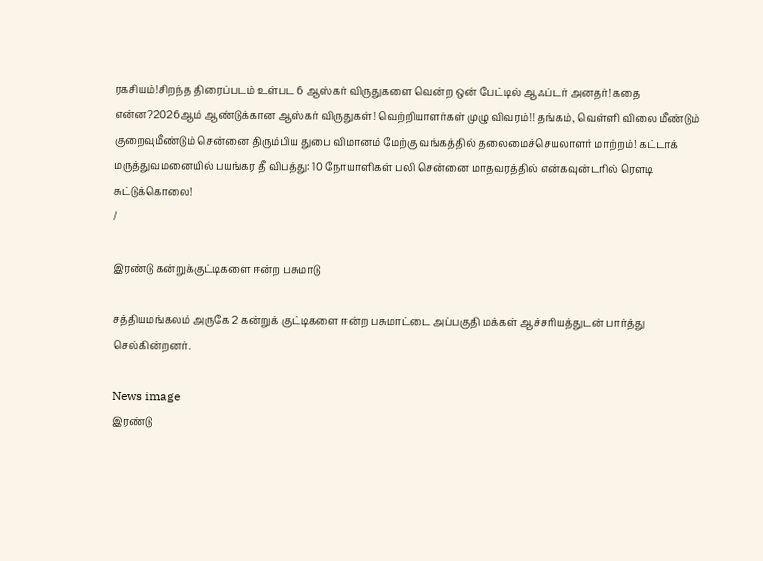ரகசியம்!சிறந்த திரைப்படம் உள்பட 6 ஆஸ்கர் விருதுகளை வென்ற ஒன் பேட்டில் ஆஃப்டர் அனதர்! கதை என்ன?2026ஆம் ஆண்டுக்கான ஆஸ்கர் விருதுகள்! வெற்றியாளர்கள் முழு விவரம்!! தங்கம், வெள்ளி விலை மீண்டும் குறைவுமீண்டும் சென்னை திரும்பிய துபை விமானம் மேற்கு வங்கத்தில் தலைமைச்செயலாளர் மாற்றம்! கட்டாக் மருத்துவமனையில் பயங்கர தீ விபத்து: 10 நோயாளிகள் பலி சென்னை மாதவரத்தில் என்கவுன்டரில் ரௌடி சுட்டுக்கொலை!
/

இரண்டு கன்றுக்குட்டிகளை ஈன்ற பசுமாடு

சத்தியமங்கலம் அருகே 2 கன்றுக் குட்டிகளை ஈன்ற பசுமாட்டை அப்பகுதி மக்கள் ஆச்சரியத்துடன் பார்த்து செல்கின்றனர்.

News image
இரண்டு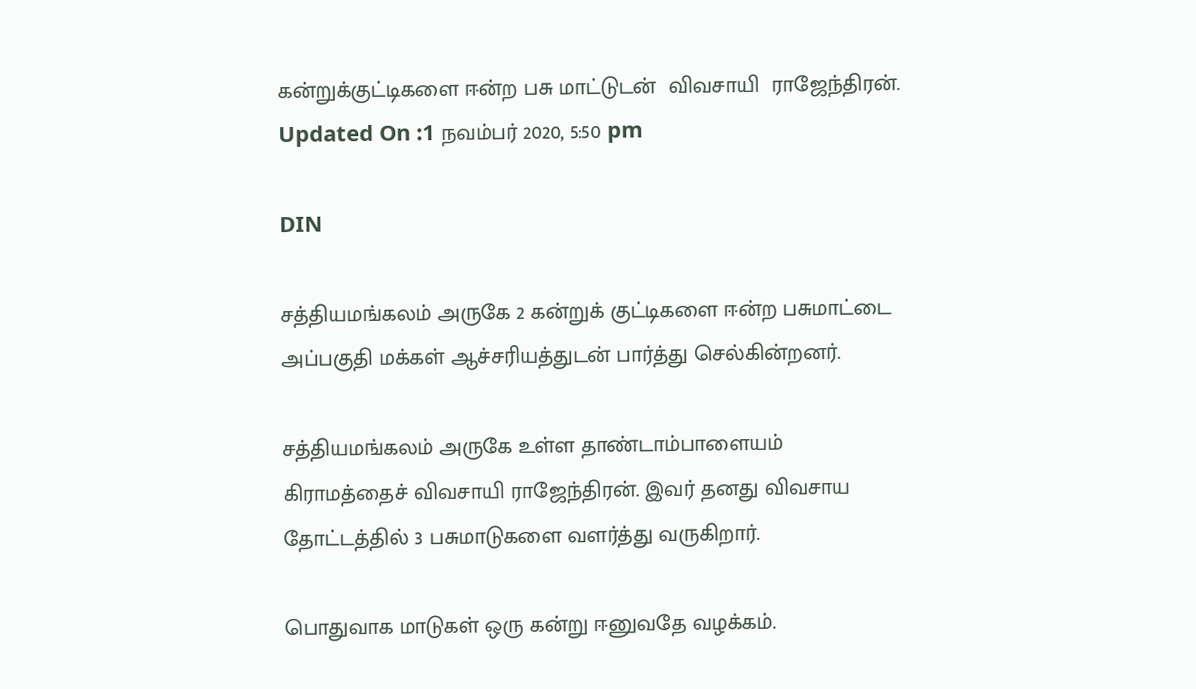கன்றுக்குட்டிகளை ஈன்ற பசு மாட்டுடன்  விவசாயி  ராஜேந்திரன்.
Updated On :1 நவம்பர் 2020, 5:50 pm

DIN

சத்தியமங்கலம் அருகே 2 கன்றுக் குட்டிகளை ஈன்ற பசுமாட்டை அப்பகுதி மக்கள் ஆச்சரியத்துடன் பார்த்து செல்கின்றனர்.

சத்தியமங்கலம் அருகே உள்ள தாண்டாம்பாளையம் கிராமத்தைச் விவசாயி ராஜேந்திரன். இவர் தனது விவசாய தோட்டத்தில் 3 பசுமாடுகளை வளர்த்து வருகிறார்.

பொதுவாக மாடுகள் ஒரு கன்று ஈனுவதே வழக்கம்.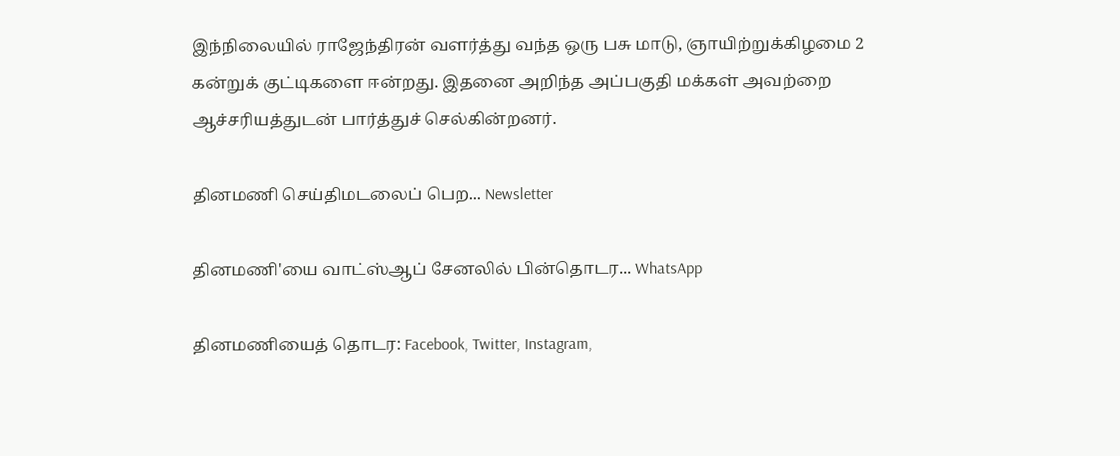இந்நிலையில் ராஜேந்திரன் வளர்த்து வந்த ஒரு பசு மாடு, ஞாயிற்றுக்கிழமை 2 கன்றுக் குட்டிகளை ஈன்றது. இதனை அறிந்த அப்பகுதி மக்கள் அவற்றை ஆச்சரியத்துடன் பார்த்துச் செல்கின்றனர்.

தினமணி செய்திமடலைப் பெற... Newsletter

தினமணி'யை வாட்ஸ்ஆப் சேனலில் பின்தொடர... WhatsApp

தினமணியைத் தொடர: Facebook, Twitter, Instagram,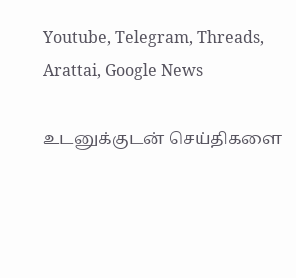Youtube, Telegram, Threads, Arattai, Google News

உடனுக்குடன் செய்திகளை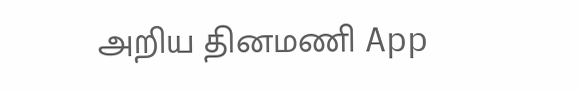அறிய தினமணி App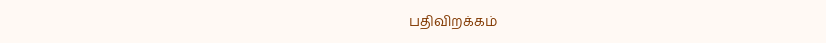பதிவிறக்கம்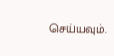செய்யவும்.